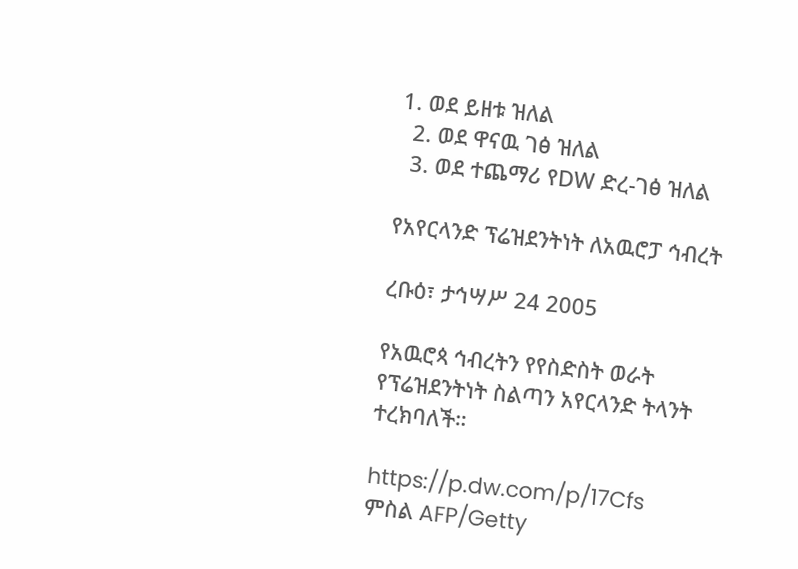1. ወደ ይዘቱ ዝለል
  2. ወደ ዋናዉ ገፅ ዝለል
  3. ወደ ተጨማሪ የDW ድረ-ገፅ ዝለል

የአየርላንድ ፕሬዝደንትነት ለአዉሮፓ ኅብረት

ረቡዕ፣ ታኅሣሥ 24 2005

የአዉሮጳ ኅብረትን የየስድስት ወራት የፕሬዝደንትነት ስልጣን አየርላንድ ትላንት ተረክባለች።

https://p.dw.com/p/17Cfs
ምስል AFP/Getty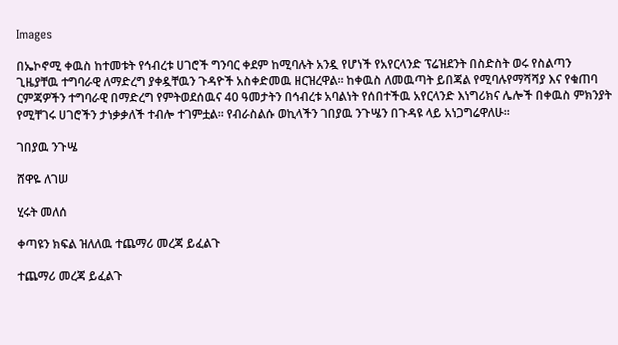Images

በኤኮኖሚ ቀዉስ ከተመቱት የኅብረቱ ሀገሮች ግንባር ቀደም ከሚባሉት አንዷ የሆነች የአየርላንድ ፕሬዝደንት በስድስት ወሩ የስልጣን ጊዜያቸዉ ተግባራዊ ለማድረግ ያቀዷቸዉን ጉዳዮች አስቀድመዉ ዘርዝረዋል። ከቀዉስ ለመዉጣት ይበጃል የሚባሉየማሻሻያ እና የቁጠባ ርምጃዎችን ተግባራዊ በማድረግ የምትወደሰዉና 40 ዓመታትን በኅብረቱ አባልነት የሰበተችዉ አየርላንድ እነግሪክና ሌሎች በቀዉስ ምክንያት የሚቸገሩ ሀገሮችን ታነቃቃለች ተብሎ ተገምቷል። የብራስልሱ ወኪላችን ገበያዉ ንጉሤን በጉዳዩ ላይ አነጋግሬዋለሁ።

ገበያዉ ንጉሤ

ሸዋዬ ለገሠ

ሂሩት መለሰ

ቀጣዩን ክፍል ዝለለዉ ተጨማሪ መረጃ ይፈልጉ

ተጨማሪ መረጃ ይፈልጉ